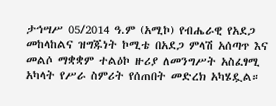ታኅሣሥ 05/2014 ዓ.ም (አሚኮ) የብሔራዊ የአደጋ መከላከልና ዝግጁነት ኮሚቴ በአደጋ ምላሽ አሰጣጥ እና መልሶ ማቋቋም ተልዕኮ ዙሪያ ለመንግሥት አስፈፃሚ አካላት የሥራ ስምሪት የሰጠበት መድረክ አካሄዷል።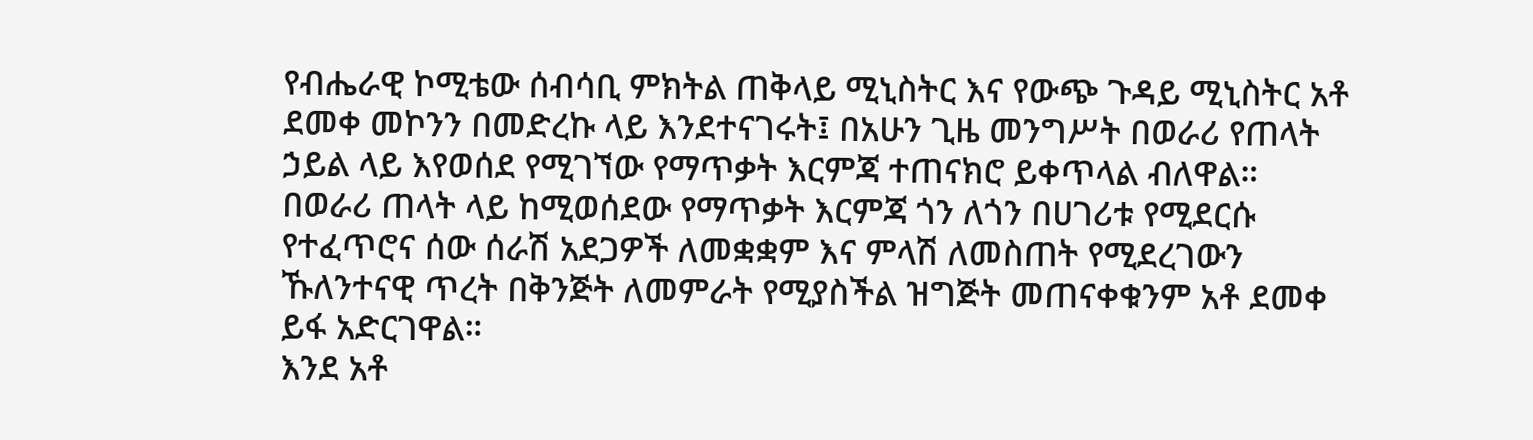የብሔራዊ ኮሚቴው ሰብሳቢ ምክትል ጠቅላይ ሚኒስትር እና የውጭ ጉዳይ ሚኒስትር አቶ ደመቀ መኮንን በመድረኩ ላይ እንደተናገሩት፤ በአሁን ጊዜ መንግሥት በወራሪ የጠላት ኃይል ላይ እየወሰደ የሚገኘው የማጥቃት እርምጃ ተጠናክሮ ይቀጥላል ብለዋል።
በወራሪ ጠላት ላይ ከሚወሰደው የማጥቃት እርምጃ ጎን ለጎን በሀገሪቱ የሚደርሱ የተፈጥሮና ሰው ሰራሽ አደጋዎች ለመቋቋም እና ምላሽ ለመስጠት የሚደረገውን ኹለንተናዊ ጥረት በቅንጅት ለመምራት የሚያስችል ዝግጅት መጠናቀቁንም አቶ ደመቀ ይፋ አድርገዋል።
እንደ አቶ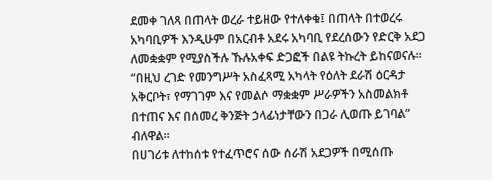ደመቀ ገለጻ በጠላት ወረራ ተይዘው የተለቀቁ፤ በጠላት በተወረሩ አካባቢዎች እንዲሁም በአርብቶ አደሩ አካባቢ የደረሰውን የድርቅ አደጋ ለመቋቋም የሚያስችሉ ኹሉአቀፍ ድጋፎች በልዩ ትኩረት ይከናወናሉ።
“በዚህ ረገድ የመንግሥት አስፈጻሚ አካላት የዕለት ደራሽ ዕርዳታ አቅርቦት፣ የማገገም እና የመልሶ ማቋቋም ሥራዎችን አስመልክቶ በተጠና እና በሰመረ ቅንጅት ኃላፊነታቸውን በጋራ ሊወጡ ይገባል” ብለዋል።
በሀገሪቱ ለተከሰቱ የተፈጥሮና ሰው ሰራሽ አደጋዎች በሚሰጡ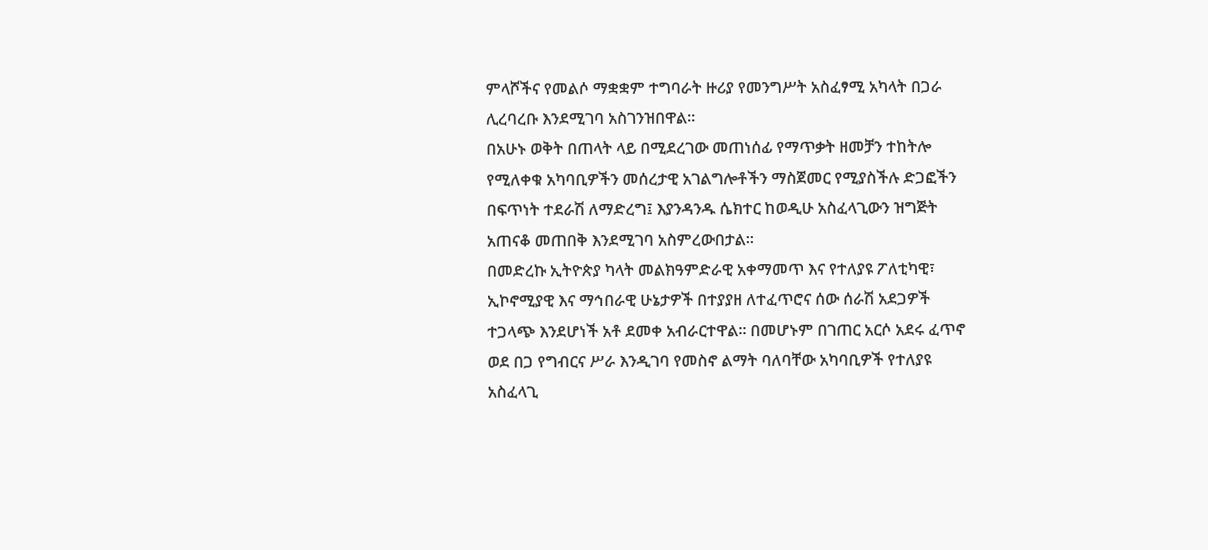ምላሾችና የመልሶ ማቋቋም ተግባራት ዙሪያ የመንግሥት አስፈፃሚ አካላት በጋራ ሊረባረቡ እንደሚገባ አስገንዝበዋል።
በአሁኑ ወቅት በጠላት ላይ በሚደረገው መጠነሰፊ የማጥቃት ዘመቻን ተከትሎ የሚለቀቁ አካባቢዎችን መሰረታዊ አገልግሎቶችን ማስጀመር የሚያስችሉ ድጋፎችን በፍጥነት ተደራሽ ለማድረግ፤ እያንዳንዱ ሴክተር ከወዲሁ አስፈላጊውን ዝግጅት አጠናቆ መጠበቅ እንደሚገባ አስምረውበታል።
በመድረኩ ኢትዮጵያ ካላት መልክዓምድራዊ አቀማመጥ እና የተለያዩ ፖለቲካዊ፣ ኢኮኖሚያዊ እና ማኅበራዊ ሁኔታዎች በተያያዘ ለተፈጥሮና ሰው ሰራሽ አደጋዎች ተጋላጭ እንደሆነች አቶ ደመቀ አብራርተዋል። በመሆኑም በገጠር አርሶ አደሩ ፈጥኖ ወደ በጋ የግብርና ሥራ እንዲገባ የመስኖ ልማት ባለባቸው አካባቢዎች የተለያዩ አስፈላጊ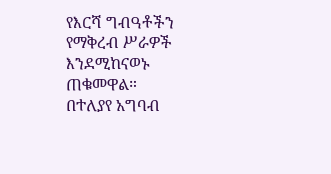የእርሻ ግብዓቶችን የማቅረብ ሥራዎች እንደሚከናወኑ ጠቁመዋል።
በተለያየ አግባብ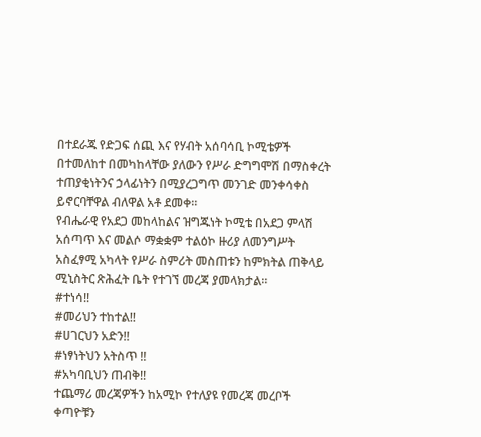በተደራጁ የድጋፍ ሰጪ እና የሃብት አሰባሳቢ ኮሚቴዎች በተመለከተ በመካከላቸው ያለውን የሥራ ድግግሞሽ በማስቀረት ተጠያቂነትንና ኃላፊነትን በሚያረጋግጥ መንገድ መንቀሳቀስ ይኖርባቸዋል ብለዋል አቶ ደመቀ።
የብሔራዊ የአደጋ መከላከልና ዝግጁነት ኮሚቴ በአደጋ ምላሽ አሰጣጥ እና መልሶ ማቋቋም ተልዕኮ ዙሪያ ለመንግሥት አስፈፃሚ አካላት የሥራ ስምሪት መስጠቱን ከምክትል ጠቅላይ ሚኒስትር ጽሕፈት ቤት የተገኘ መረጃ ያመላክታል።
#ተነሳ!!
#መሪህን ተከተል!!
#ሀገርህን አድን!!
#ነፃነትህን አትስጥ !!
#አካባቢህን ጠብቅ!!
ተጨማሪ መረጃዎችን ከአሚኮ የተለያዩ የመረጃ መረቦች ቀጣዮቹን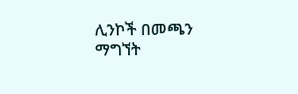ሊንኮች በመጫን ማግኘት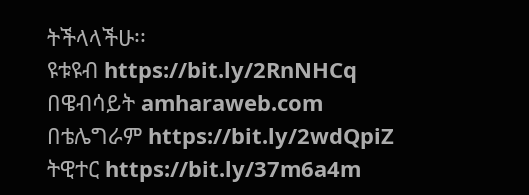ትችላላችሁ፡፡
ዩቱዩብ https://bit.ly/2RnNHCq
በዌብሳይት amharaweb.com
በቴሌግራም https://bit.ly/2wdQpiZ
ትዊተር https://bit.ly/37m6a4m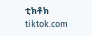ቲክቶክ tiktok.com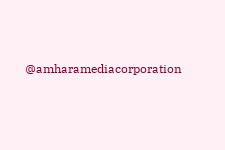@amharamediacorporation